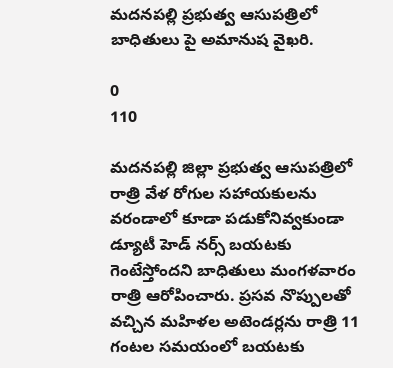మదనపల్లి ప్రభుత్వ ఆసుపత్రిలో బాధితులు పై అమానుష వైఖరి.

0
110

మదనపల్లి జిల్లా ప్రభుత్వ ఆసుపత్రిలో రాత్రి వేళ రోగుల సహాయకులను వరండాలో కూడా పడుకోనివ్వకుండా డ్యూటీ హెడ్ నర్స్ బయటకు గెంటేస్తోందని బాధితులు మంగళవారం రాత్రి ఆరోపించారు. ప్రసవ నొప్పులతో వచ్చిన మహిళల అటెండర్లను రాత్రి 11 గంటల సమయంలో బయటకు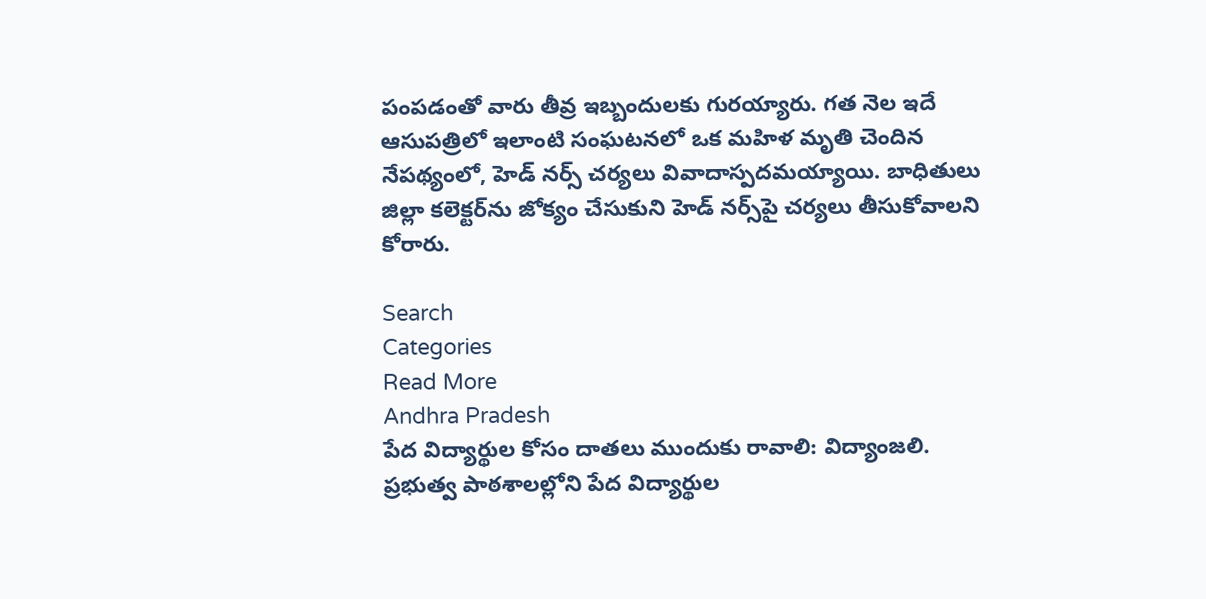పంపడంతో వారు తీవ్ర ఇబ్బందులకు గురయ్యారు. గత నెల ఇదే ఆసుపత్రిలో ఇలాంటి సంఘటనలో ఒక మహిళ మృతి చెందిన నేపథ్యంలో, హెడ్ నర్స్ చర్యలు వివాదాస్పదమయ్యాయి. బాధితులు జిల్లా కలెక్టర్‌ను జోక్యం చేసుకుని హెడ్ నర్స్‌పై చర్యలు తీసుకోవాలని కోరారు.

Search
Categories
Read More
Andhra Pradesh
పేద విద్యార్థుల కోసం దాతలు ముందుకు రావాలి: విద్యాంజలి.
ప్రభుత్వ పాఠశాలల్లోని పేద విద్యార్థుల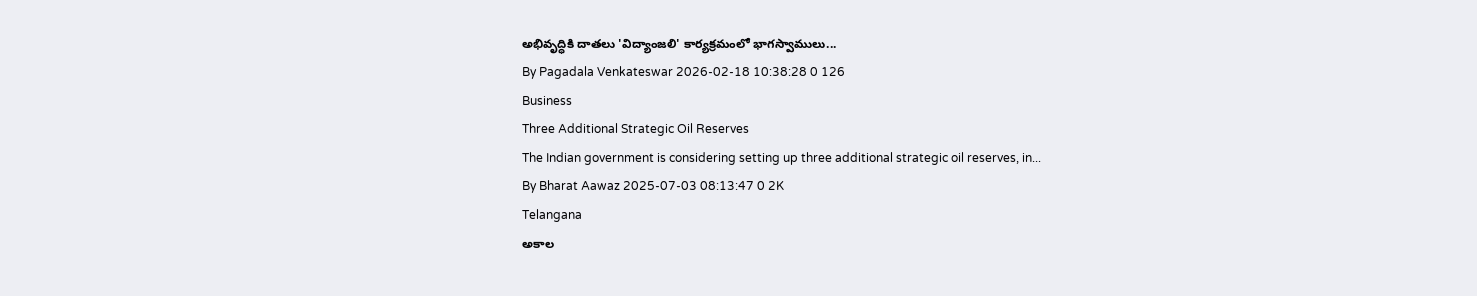అభివృద్ధికి దాతలు 'విద్యాంజలి' కార్యక్రమంలో భాగస్వాములు...
By Pagadala Venkateswar 2026-02-18 10:38:28 0 126
Business
Three Additional Strategic Oil Reserves
The Indian government is considering setting up three additional strategic oil reserves, in...
By Bharat Aawaz 2025-07-03 08:13:47 0 2K
Telangana
అకాల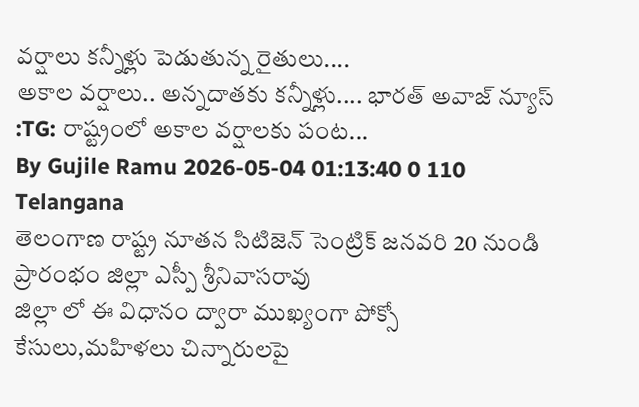వర్షాలు కన్నీళ్లు పెడుతున్న రైతులు....
అకాల వర్షాలు.. అన్నదాతకు కన్నీళ్లు.... భారత్ అవాజ్ న్యూస్ :TG: రాష్ట్రంలో అకాల వర్షాలకు పంట...
By Gujile Ramu 2026-05-04 01:13:40 0 110
Telangana
తెలంగాణ రాష్ట్ర నూతన సిటిజెన్ సెంట్రిక్ జనవరి 20 నుండి ప్రారంభం జిల్లా ఎస్పీ శ్రీనివాసరావు
జిల్లా లో ఈ విధానం ద్వారా ముఖ్యంగా పోక్సో కేసులు,మహిళలు చిన్నారులపై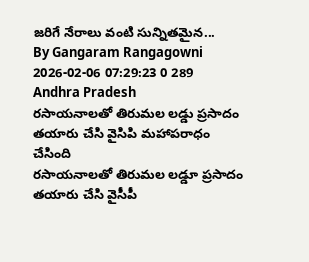జరిగే నేరాలు వంటి సున్నితమైన...
By Gangaram Rangagowni 2026-02-06 07:29:23 0 289
Andhra Pradesh
రసాయనాలతో తిరుమల లడ్డు ప్రసాదం తయారు చేసి వైసిపి మహాపరాధం చేసింది
రసాయనాలతో తిరుమల లడ్డూ ప్రసాదం తయారు చేసి వైసీపీ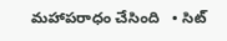మహాపరాధం చేసింది   • సిట్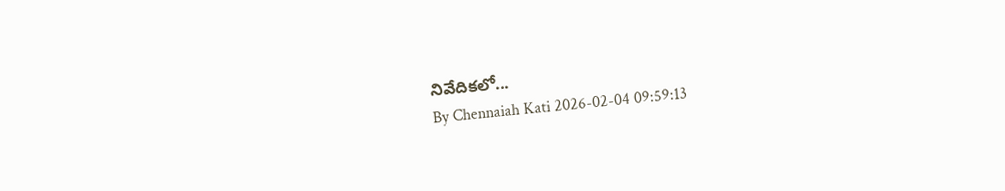నివేదికలో...
By Chennaiah Kati 2026-02-04 09:59:13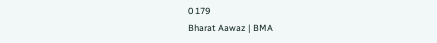0 179
Bharat Aawaz | BMA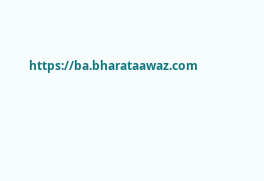https://ba.bharataawaz.com